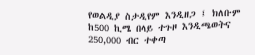የወልዲያ ስታዲየም እንዲዘጋ ፤ ክለቡም ከ500 ኪሜ በላይ ተጉዞ እንዲጫወትና 250,000 ብር ተቀጣ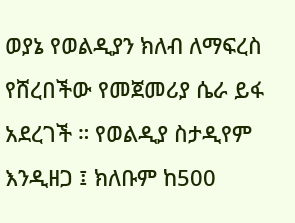ወያኔ የወልዲያን ክለብ ለማፍረስ የሸረበችው የመጀመሪያ ሴራ ይፋ አደረገች ። የወልዲያ ስታዲየም እንዲዘጋ ፤ ክለቡም ከ500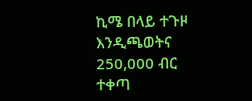ኪሜ በላይ ተጉዞ እንዲጫወትና 250,000 ብር ተቀጣ